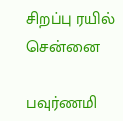சிறப்பு ரயில்
சென்னை

பவுர்ணமி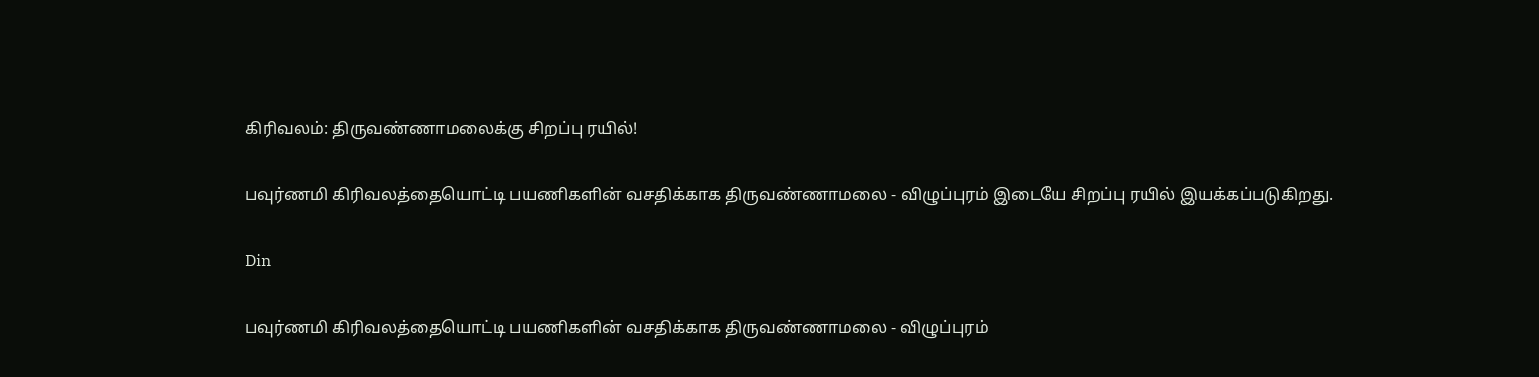கிரிவலம்: திருவண்ணாமலைக்கு சிறப்பு ரயில்!

பவுர்ணமி கிரிவலத்தையொட்டி பயணிகளின் வசதிக்காக திருவண்ணாமலை - விழுப்புரம் இடையே சிறப்பு ரயில் இயக்கப்படுகிறது.

Din

பவுர்ணமி கிரிவலத்தையொட்டி பயணிகளின் வசதிக்காக திருவண்ணாமலை - விழுப்புரம்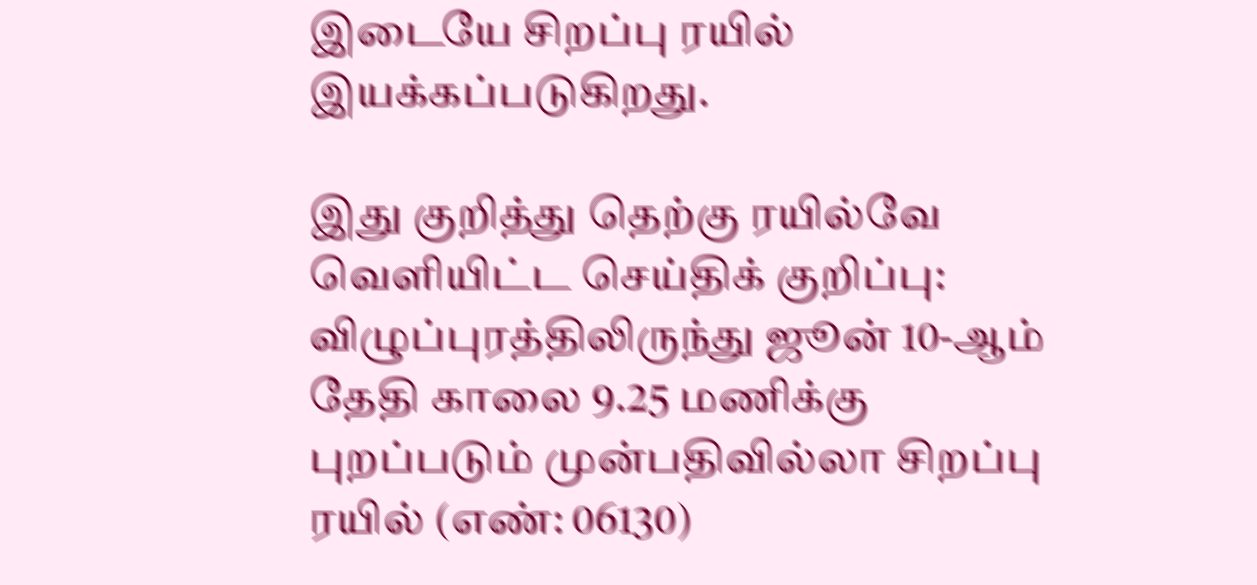இடையே சிறப்பு ரயில் இயக்கப்படுகிறது.

இது குறித்து தெற்கு ரயில்வே வெளியிட்ட செய்திக் குறிப்பு: விழுப்புரத்திலிருந்து ஜூன் 10-ஆம் தேதி காலை 9.25 மணிக்கு புறப்படும் முன்பதிவில்லா சிறப்பு ரயில் (எண்: 06130)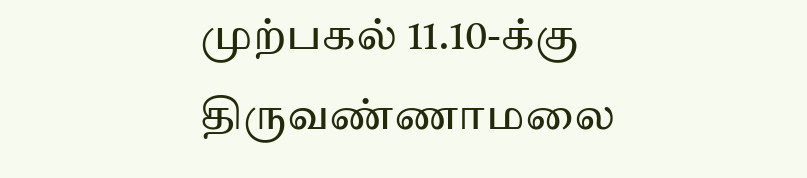முற்பகல் 11.10-க்கு திருவண்ணாமலை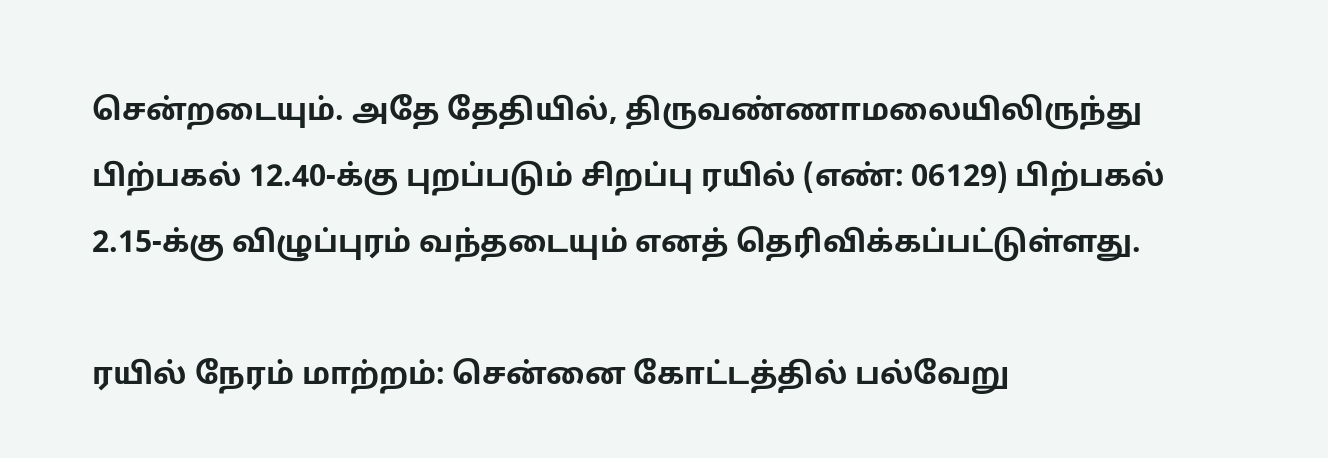சென்றடையும். அதே தேதியில், திருவண்ணாமலையிலிருந்து பிற்பகல் 12.40-க்கு புறப்படும் சிறப்பு ரயில் (எண்: 06129) பிற்பகல் 2.15-க்கு விழுப்புரம் வந்தடையும் எனத் தெரிவிக்கப்பட்டுள்ளது.

ரயில் நேரம் மாற்றம்: சென்னை கோட்டத்தில் பல்வேறு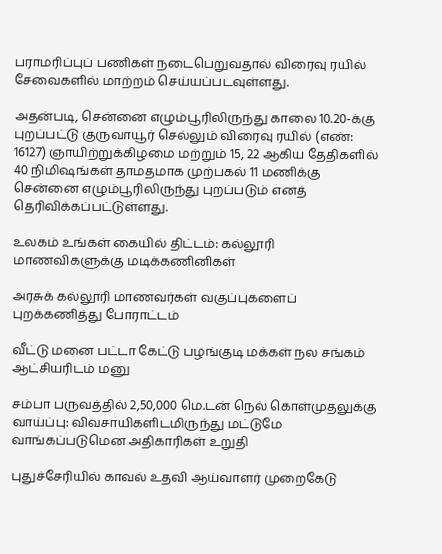பராமரிப்புப் பணிகள் நடைபெறுவதால் விரைவு ரயில் சேவைகளில் மாற்றம் செய்யப்படவுள்ளது.

அதன்படி, சென்னை எழும்பூரிலிருந்து காலை 10.20-க்கு புறப்பட்டு குருவாயூர் செல்லும் விரைவு ரயில் (எண்: 16127) ஞாயிற்றுக்கிழமை மற்றும் 15, 22 ஆகிய தேதிகளில் 40 நிமிஷங்கள் தாமதமாக முற்பகல் 11 மணிக்கு சென்னை எழும்பூரிலிருந்து புறப்படும் எனத் தெரிவிக்கப்பட்டுள்ளது.

உலகம் உங்கள் கையில் திட்டம்: கல்லூரி மாணவிகளுக்கு மடிக்கணினிகள்

அரசுக் கல்லூரி மாணவர்கள் வகுப்புகளைப் புறக்கணித்து போராட்டம்

வீட்டு மனை பட்டா கேட்டு பழங்குடி மக்கள் நல சங்கம் ஆட்சியரிடம் மனு

சம்பா பருவத்தில் 2,50,000 மெ.டன் நெல் கொள்முதலுக்கு வாய்ப்பு: விவசாயிகளிடமிருந்து மட்டுமே வாங்கப்படுமென அதிகாரிகள் உறுதி

புதுச்சேரியில் காவல் உதவி ஆய்வாளர் முறைகேடு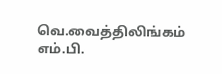வெ.வைத்திலிங்கம் எம்.பி.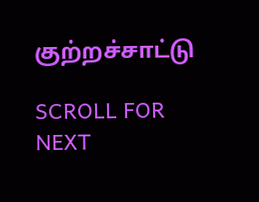குற்றச்சாட்டு

SCROLL FOR NEXT